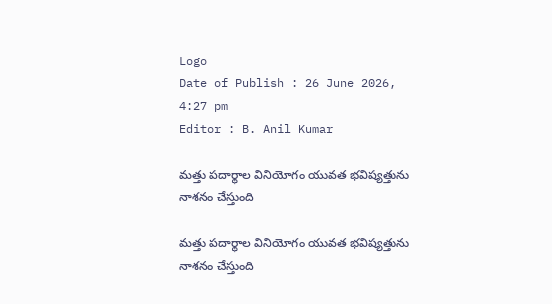Logo
Date of Publish : 26 June 2026, 4:27 pm
Editor : B. Anil Kumar

మత్తు పదార్థాల వినియోగం యువత భవిష్యత్తును నాశనం చేస్తుంది

మత్తు పదార్థాల వినియోగం యువత భవిష్యత్తును నాశనం చేస్తుంది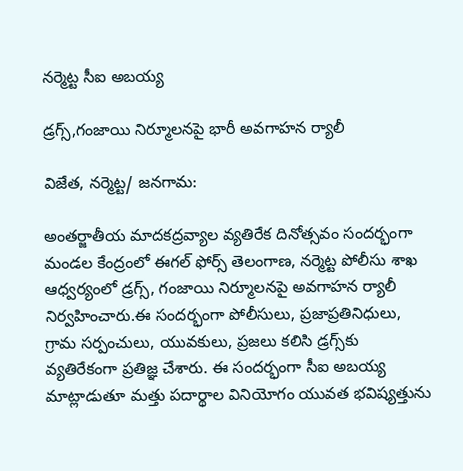నర్మెట్ట సీఐ అబయ్య

డ్రగ్స్,గంజాయి నిర్మూలనపై భారీ అవగాహన ర్యాలీ

విజేత, నర్మెట్ట/ జనగామ:

అంతర్జాతీయ మాదకద్రవ్యాల వ్యతిరేక దినోత్సవం సందర్భంగా మండల కేంద్రంలో ఈగల్ ఫోర్స్ తెలంగాణ, నర్మెట్ట పోలీసు శాఖ ఆధ్వర్యంలో డ్రగ్స్, గంజాయి నిర్మూలనపై అవగాహన ర్యాలీ నిర్వహించారు.ఈ సందర్భంగా పోలీసులు, ప్రజాప్రతినిధులు, గ్రామ సర్పంచులు, యువకులు, ప్రజలు కలిసి డ్రగ్స్‌కు వ్యతిరేకంగా ప్రతిజ్ఞ చేశారు. ఈ సందర్భంగా సీఐ అబయ్య మాట్లాడుతూ మత్తు పదార్థాల వినియోగం యువత భవిష్యత్తును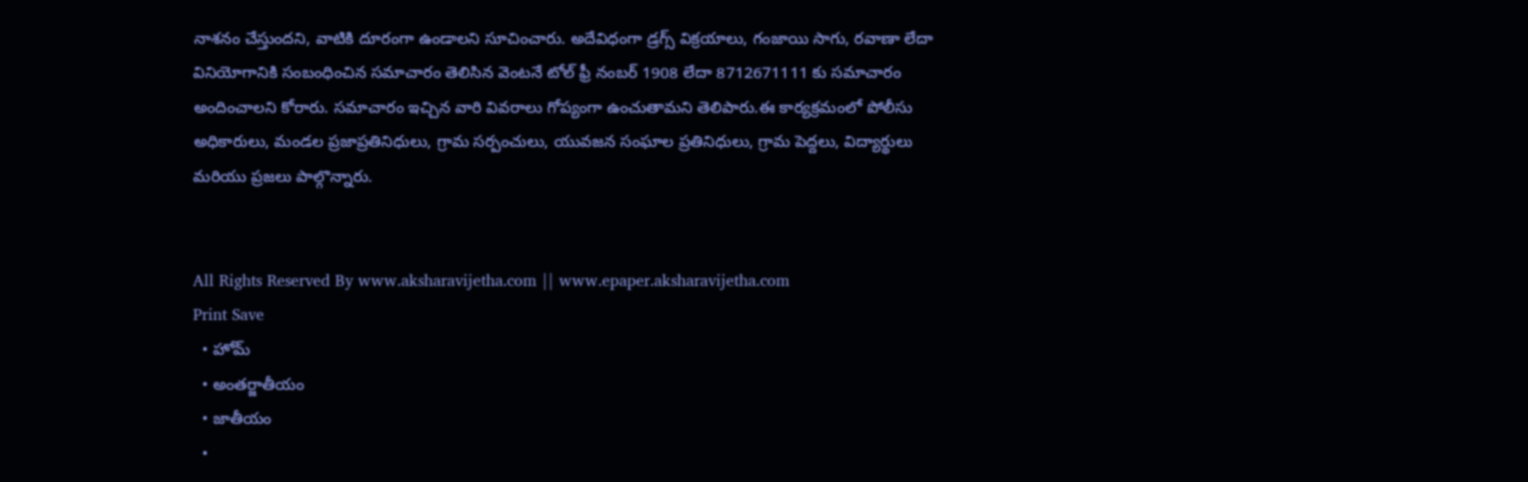నాశనం చేస్తుందని, వాటికి దూరంగా ఉండాలని సూచించారు. అదేవిధంగా డ్రగ్స్ విక్రయాలు, గంజాయి సాగు, రవాణా లేదా వినియోగానికి సంబంధించిన సమాచారం తెలిసిన వెంటనే టోల్ ఫ్రీ నంబర్ 1908 లేదా 8712671111 కు సమాచారం అందించాలని కోరారు. సమాచారం ఇచ్చిన వారి వివరాలు గోప్యంగా ఉంచుతామని తెలిపారు.ఈ కార్యక్రమంలో పోలీసు అధికారులు, మండల ప్రజాప్రతినిధులు, గ్రామ సర్పంచులు, యువజన సంఘాల ప్రతినిధులు, గ్రామ పెద్దలు, విద్యార్థులు మరియు ప్రజలు పాల్గొన్నారు.


All Rights Reserved By www.aksharavijetha.com || www.epaper.aksharavijetha.com
Print Save
  • హోమ్
  • అంతర్జాతీయం
  • జాతీయం
  •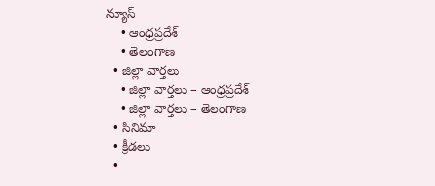న్యూస్
    • ఆంధ్రప్రదేశ్
    • తెలంగాణ
  • జిల్లా వార్తలు
    • జిల్లా వార్తలు – ఆంధ్రప్రదేశ్
    • జిల్లా వార్తలు – తెలంగాణ
  • సినిమా
  • క్రీడలు
  •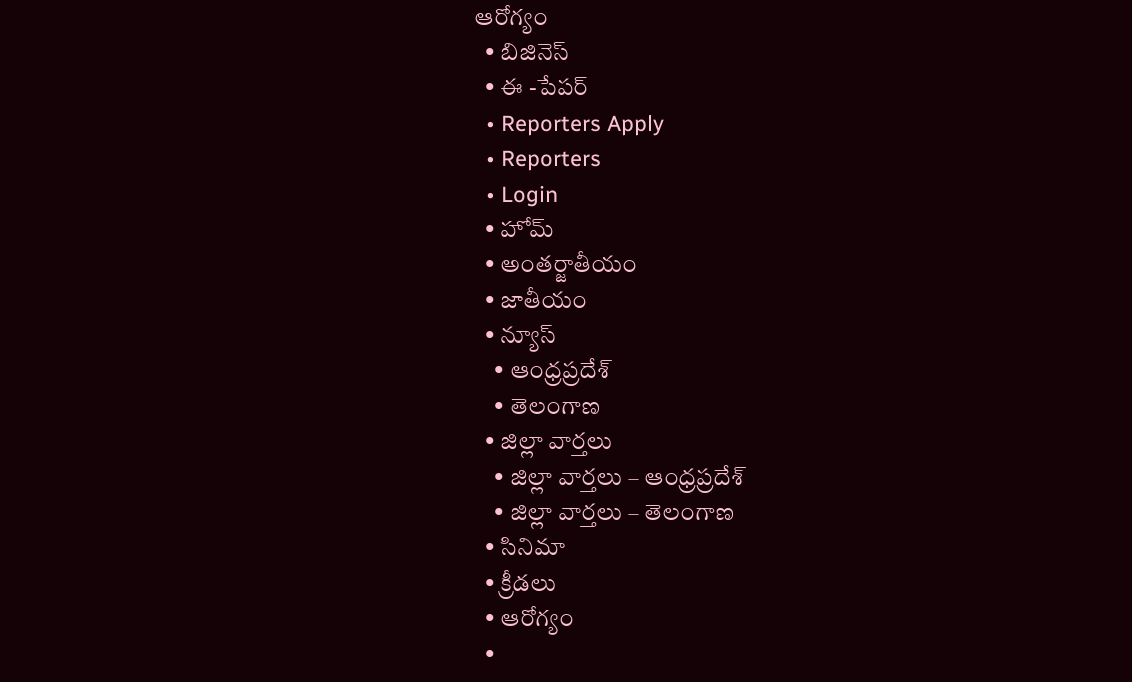ఆరోగ్యం
  • బిజినెస్
  • ఈ -పేపర్
  • Reporters Apply
  • Reporters
  • Login
  • హోమ్
  • అంతర్జాతీయం
  • జాతీయం
  • న్యూస్
    • ఆంధ్రప్రదేశ్
    • తెలంగాణ
  • జిల్లా వార్తలు
    • జిల్లా వార్తలు – ఆంధ్రప్రదేశ్
    • జిల్లా వార్తలు – తెలంగాణ
  • సినిమా
  • క్రీడలు
  • ఆరోగ్యం
  •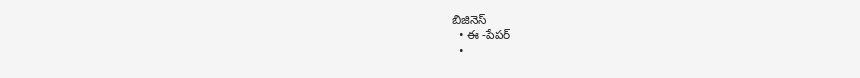బిజినెస్
  • ఈ -పేపర్
  •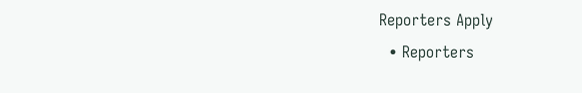Reporters Apply
  • Reporters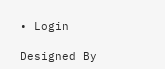• Login

Designed By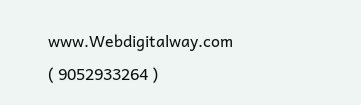www.Webdigitalway.com
( 9052933264 )